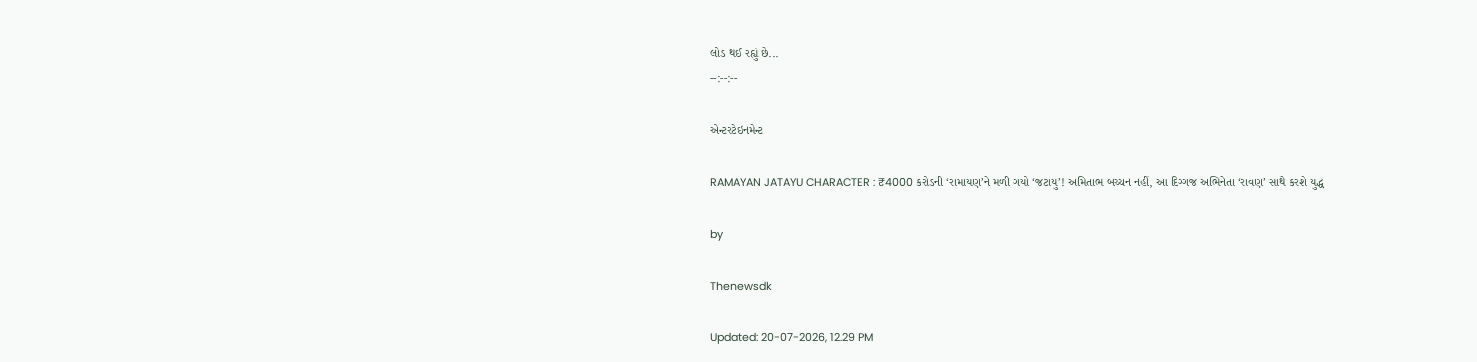લોડ થઈ રહ્યું છે...
--:--:--

એન્ટરટેઇનમેન્ટ

RAMAYAN JATAYU CHARACTER : ₹4000 કરોડની ‘રામાયણ’ને મળી ગયો ‘જટાયુ’! અમિતાભ બચ્ચન નહીં, આ દિગ્ગજ અભિનેતા ‘રાવણ’ સાથે કરશે યુદ્ધ

by

Thenewsdk

Updated: 20-07-2026, 12.29 PM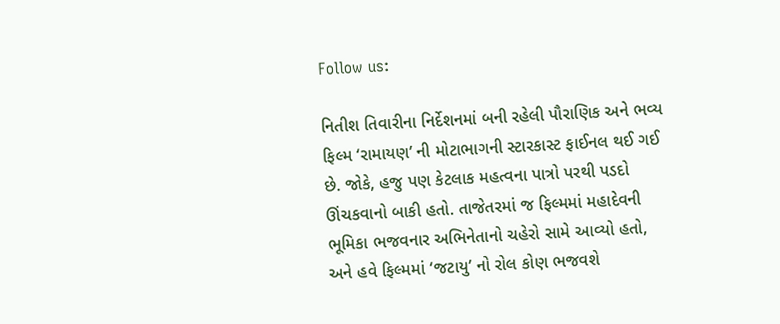Follow us:

નિતીશ તિવારીના નિર્દેશનમાં બની રહેલી પૌરાણિક અને ભવ્ય ફિલ્મ ‘રામાયણ’ ની મોટાભાગની સ્ટારકાસ્ટ ફાઈનલ થઈ ગઈ છે. જોકે, હજુ પણ કેટલાક મહત્વના પાત્રો પરથી પડદો ઊંચકવાનો બાકી હતો. તાજેતરમાં જ ફિલ્મમાં મહાદેવની ભૂમિકા ભજવનાર અભિનેતાનો ચહેરો સામે આવ્યો હતો, અને હવે ફિલ્મમાં ‘જટાયુ’ નો રોલ કોણ ભજવશે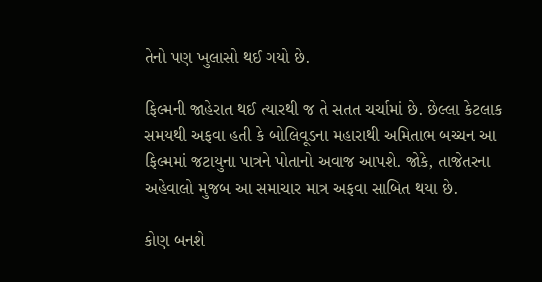તેનો પણ ખુલાસો થઈ ગયો છે.

ફિલ્મની જાહેરાત થઈ ત્યારથી જ તે સતત ચર્ચામાં છે. છેલ્લા કેટલાક સમયથી અફવા હતી કે બોલિવૂડના મહારાથી અમિતાભ બચ્ચન આ ફિલ્મમાં જટાયુના પાત્રને પોતાનો અવાજ આપશે. જોકે, તાજેતરના અહેવાલો મુજબ આ સમાચાર માત્ર અફવા સાબિત થયા છે.

કોણ બનશે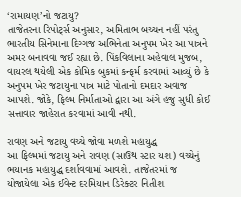‘રામાયણ’નો જટાયુ?
તાજેતરના રિપોર્ટ્સ અનુસાર, અમિતાભ બચ્ચન નહીં પરંતુ ભારતીય સિનેમાના દિગ્ગજ અભિનેતા અનુપમ ખેર આ પાત્રને અમર બનાવવા જઈ રહ્યા છે. પિંકવિલાના અહેવાલ મુજબ, વાયરલ થયેલી એક કોમિક બુકમાં કન્ફર્મ કરવામાં આવ્યું છે કે અનુપમ ખેર જટાયુના પાત્ર માટે પોતાનો દમદાર અવાજ આપશે. જોકે, ફિલ્મ નિર્માતાઓ દ્વારા આ અંગે હજુ સુધી કોઈ સત્તાવાર જાહેરાત કરવામાં આવી નથી.

રાવણ અને જટાયુ વચ્ચે જોવા મળશે મહાયુદ્ધ
આ ફિલ્મમાં જટાયુ અને રાવણ (સાઉથ સ્ટાર યશ) વચ્ચેનું ભયાનક મહાયુદ્ધ દર્શાવવામાં આવશે. તાજેતરમાં જ યોજાયેલા એક ઈવેન્ટ દરમિયાન ડિરેક્ટર નિતીશ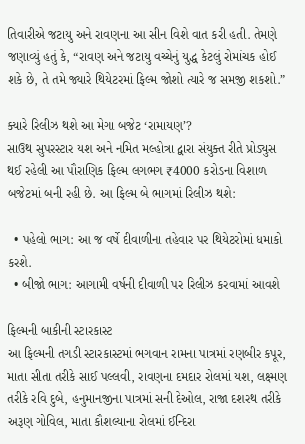તિવારીએ જટાયુ અને રાવણના આ સીન વિશે વાત કરી હતી. તેમણે જણાવ્યું હતું કે, “રાવણ અને જટાયુ વચ્ચેનું યુદ્ધ કેટલું રોમાંચક હોઈ શકે છે, તે તમે જ્યારે થિયેટરમાં ફિલ્મ જોશો ત્યારે જ સમજી શકશો.”

ક્યારે રિલીઝ થશે આ મેગા બજેટ ‘રામાયણ’?
સાઉથ સુપરસ્ટાર યશ અને નમિત મલ્હોત્રા દ્વારા સંયુક્ત રીતે પ્રોડ્યુસ થઈ રહેલી આ પૌરાણિક ફિલ્મ લગભગ ₹4000 કરોડના વિશાળ બજેટમાં બની રહી છે. આ ફિલ્મ બે ભાગમાં રિલીઝ થશે:

  • પહેલો ભાગ: આ જ વર્ષે દીવાળીના તહેવાર પર થિયેટરોમાં ધમાકો કરશે.
  • બીજો ભાગ: આગામી વર્ષની દીવાળી પર રિલીઝ કરવામાં આવશે

ફિલ્મની બાકીની સ્ટારકાસ્ટ
આ ફિલ્મની તગડી સ્ટારકાસ્ટમાં ભગવાન રામના પાત્રમાં રણબીર કપૂર, માતા સીતા તરીકે સાઈ પલ્લવી, રાવણના દમદાર રોલમાં યશ, લક્ષ્મણ તરીકે રવિ દુબે, હનુમાનજીના પાત્રમાં સની દેઓલ, રાજા દશરથ તરીકે અરૂણ ગોવિલ, માતા કૌશલ્યાના રોલમાં ઈન્દિરા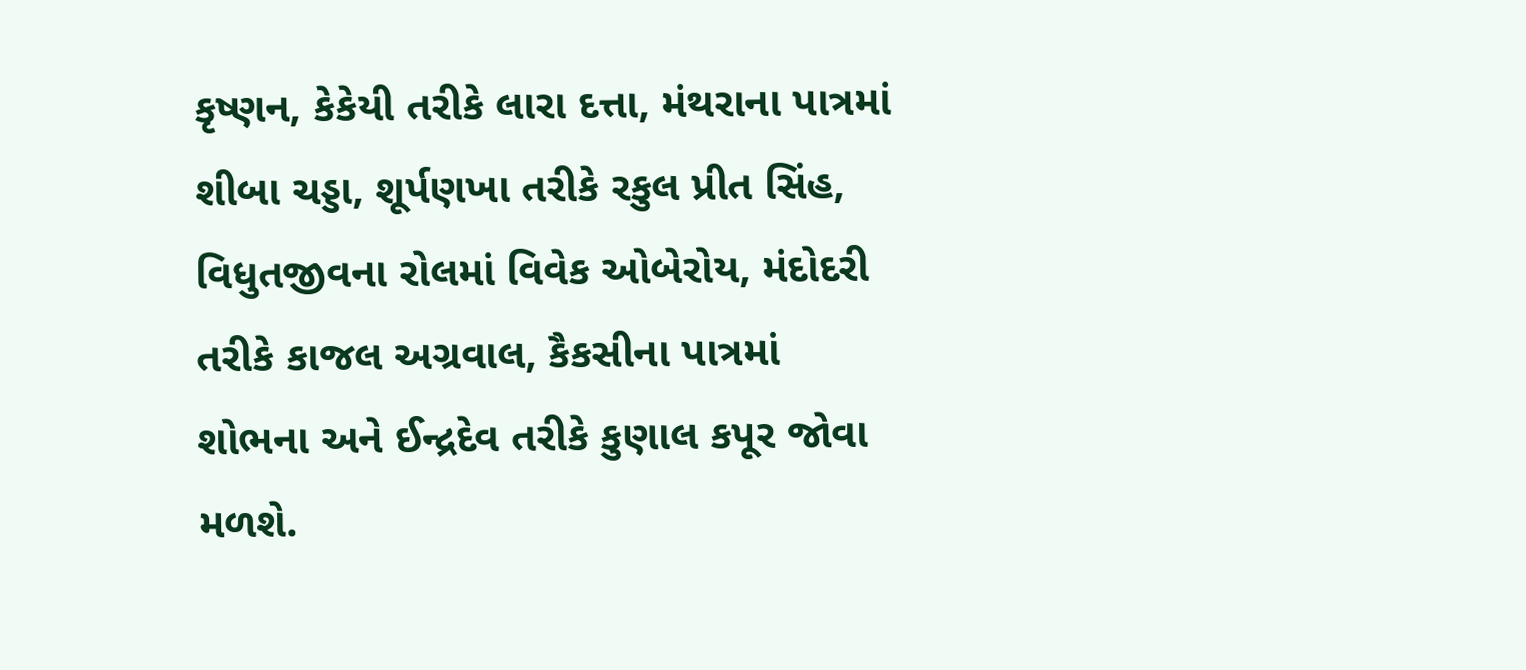કૃષ્ણન, કેકેયી તરીકે લારા દત્તા, મંથરાના પાત્રમાં શીબા ચડ્ડા, શૂર્પણખા તરીકે રકુલ પ્રીત સિંહ, વિધુતજીવના રોલમાં વિવેક ઓબેરોય, મંદોદરી તરીકે કાજલ અગ્રવાલ, કૈકસીના પાત્રમાં શોભના અને ઈન્દ્રદેવ તરીકે કુણાલ કપૂર જોવા મળશે.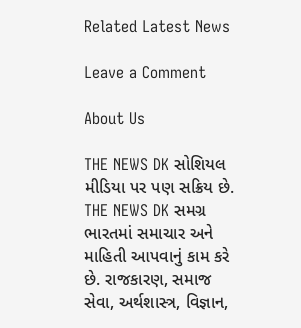Related Latest News

Leave a Comment

About Us

THE NEWS DK સોશિયલ મીડિયા પર પણ સક્રિય છે. THE NEWS DK સમગ્ર ભારતમાં સમાચાર અને માહિતી આપવાનું કામ કરે છે. રાજકારણ, સમાજ સેવા, અર્થશાસ્ત્ર, વિજ્ઞાન,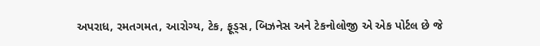અપરાધ, રમતગમત, આરોગ્ય, ટેક, ફૂડ્સ, બિઝનેસ અને ટેકનોલોજી એ એક પોર્ટલ છે જે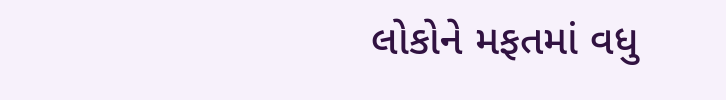લોકોને મફતમાં વધુ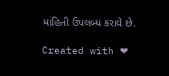માહિતી ઉપલબ્ધ કરાવે છે.

Created with ❤